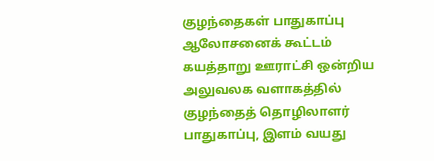குழந்தைகள் பாதுகாப்பு ஆலோசனைக் கூட்டம்
கயத்தாறு ஊராட்சி ஒன்றிய அலுவலக வளாகத்தில் குழந்தைத் தொழிலாளர் பாதுகாப்பு, இளம் வயது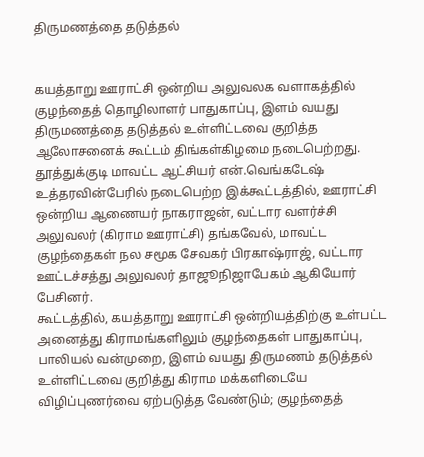திருமணத்தை தடுத்தல்


கயத்தாறு ஊராட்சி ஒன்றிய அலுவலக வளாகத்தில் குழந்தைத் தொழிலாளர் பாதுகாப்பு, இளம் வயது திருமணத்தை தடுத்தல் உள்ளிட்டவை குறித்த ஆலோசனைக் கூட்டம் திங்கள்கிழமை நடைபெற்றது.
தூத்துக்குடி மாவட்ட ஆட்சியர் என்.வெங்கடேஷ் உத்தரவின்பேரில் நடைபெற்ற இக்கூட்டத்தில், ஊராட்சி ஒன்றிய ஆணையர் நாகராஜன், வட்டார வளர்ச்சி அலுவலர் (கிராம ஊராட்சி) தங்கவேல், மாவட்ட குழந்தைகள் நல சமூக சேவகர் பிரகாஷ்ராஜ், வட்டார ஊட்டச்சத்து அலுவலர் தாஜூநிஜாபேகம் ஆகியோர் பேசினர்.
கூட்டத்தில், கயத்தாறு ஊராட்சி ஒன்றியத்திற்கு உள்பட்ட அனைத்து கிராமங்களிலும் குழந்தைகள் பாதுகாப்பு, பாலியல் வன்முறை, இளம் வயது திருமணம் தடுத்தல் உள்ளிட்டவை குறித்து கிராம மக்களிடையே விழிப்புணர்வை ஏற்படுத்த வேண்டும்; குழந்தைத்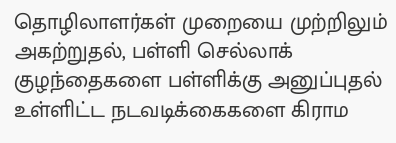தொழிலாளர்கள் முறையை முற்றிலும் அகற்றுதல், பள்ளி செல்லாக் குழந்தைகளை பள்ளிக்கு அனுப்புதல் உள்ளிட்ட நடவடிக்கைகளை கிராம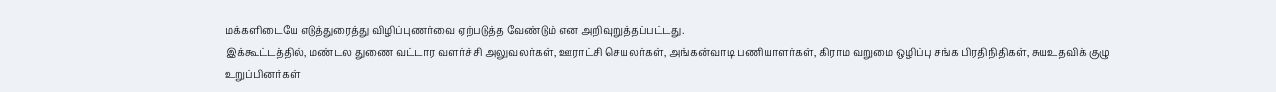மக்களிடையே எடுத்துரைத்து விழிப்புணர்வை ஏற்படுத்த வேண்டும் என அறிவுறுத்தப்பட்டது.
இக்கூட்டத்தில், மண்டல துணை வட்டார வளர்ச்சி அலுவலர்கள், ஊராட்சி செயலர்கள், அங்கன்வாடி பணியாளர்கள், கிராம வறுமை ஒழிப்பு சங்க பிரதிநிதிகள், சுயஉதவிக் குழு உறுப்பினர்கள்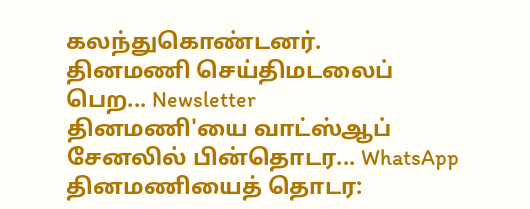கலந்துகொண்டனர்.
தினமணி செய்திமடலைப் பெற... Newsletter
தினமணி'யை வாட்ஸ்ஆப் சேனலில் பின்தொடர... WhatsApp
தினமணியைத் தொடர: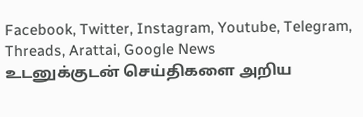Facebook, Twitter, Instagram, Youtube, Telegram, Threads, Arattai, Google News
உடனுக்குடன் செய்திகளை அறிய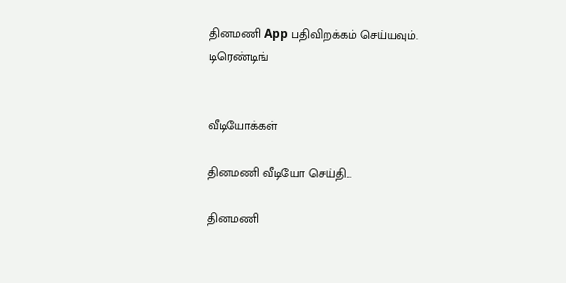தினமணி App பதிவிறக்கம் செய்யவும்.
டிரெண்டிங்


வீடியோக்கள்

தினமணி வீடியோ செய்தி...

தினமணி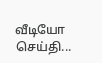வீடியோ செய்தி...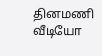தினமணி வீடியோ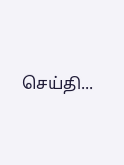செய்தி...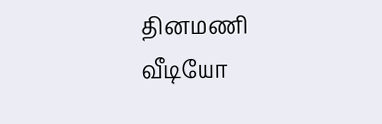தினமணி வீடியோ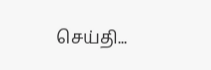செய்தி...